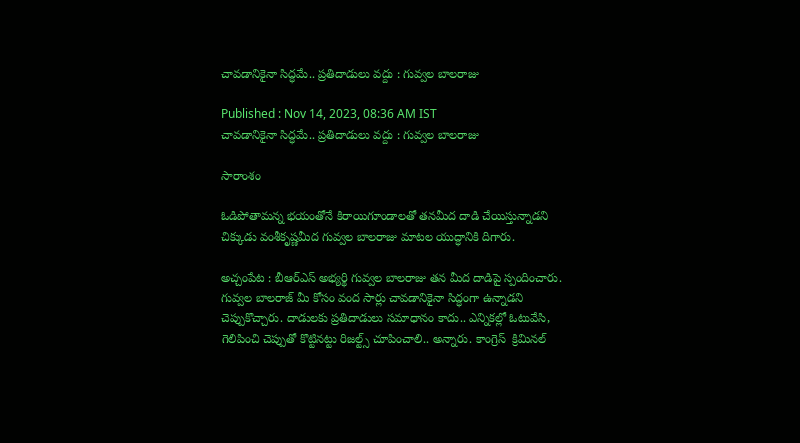చావడానికైనా సిద్ధమే.. ప్రతిదాడులు వద్దు : గువ్వల బాలరాజు

Published : Nov 14, 2023, 08:36 AM IST
చావడానికైనా సిద్ధమే.. ప్రతిదాడులు వద్దు : గువ్వల బాలరాజు

సారాంశం

ఓడిపోతామన్న భయంతోనే కిరాయిగూండాలతో తనమీద దాడి చేయిస్తున్నాడని చిక్కుడు వంశీకృష్ణమీద గువ్వల బాలరాజు మాటల యుద్ధానికి దిగారు.

అచ్చంపేట : బీఆర్ఎస్ అభ్యర్థి గువ్వల బాలరాజు తన మీద దాడిపై స్పందించారు. గువ్వల బాలరాజ్ మీ కోసం వంద సార్లు చావడానికైనా సిద్ధంగా ఉన్నాడని చెప్పుకొచ్చారు. దాడులకు ప్రతిదాడులు సమాధానం కాదు.. ఎన్నికల్లో ఓటువేసి, గెలిపించి చెప్పుతో కొట్టినట్టు రిజల్ట్స్ చూపించాలి.. అన్నారు. కాంగ్రెస్  క్రిమినల్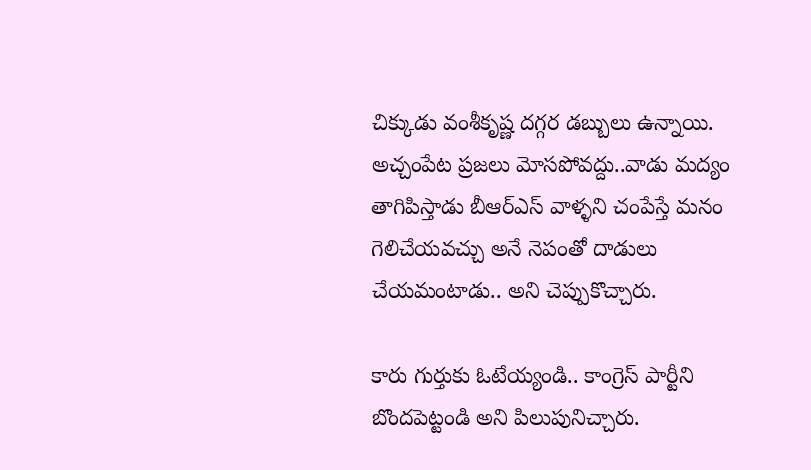చిక్కుడు వంశీకృష్ణ దగ్గర డబ్బులు ఉన్నాయి. అచ్చంపేట ప్రజలు మోసపోవద్దు..వాడు మద్యం తాగిపిస్తాడు బీఆర్ఎస్ వాళ్ళని చంపేస్తే మనం గెలిచేయవచ్చు అనే నెపంతో దాడులు చేయమంటాడు.. అని చెప్పుకొచ్చారు.

కారు గుర్తుకు ఓటేయ్యండి.. కాంగ్రెస్ పార్టీని బొందపెట్టండి అని పిలుపునిచ్చారు.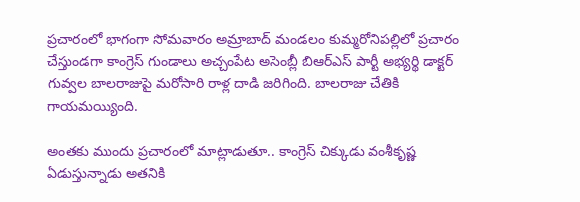ప్రచారంలో భాగంగా సోమవారం అమ్రాబాద్ మండలం కుమ్మరోనిపల్లిలో ప్రచారం చేస్తుండగా కాంగ్రెస్ గుండాలు అచ్చంపేట అసెంబ్లీ బిఆర్ఎస్ పార్టీ అభ్యర్థి డాక్టర్ గువ్వల బాలరాజుపై మరోసారి రాళ్ల దాడి జరిగింది. బాలరాజు చేతికి గాయమయ్యింది.

అంతకు ముందు ప్రచారంలో మాట్లాడుతూ.. కాంగ్రెస్ చిక్కుడు వంశీకృష్ణ ఏడుస్తున్నాడు అతనికి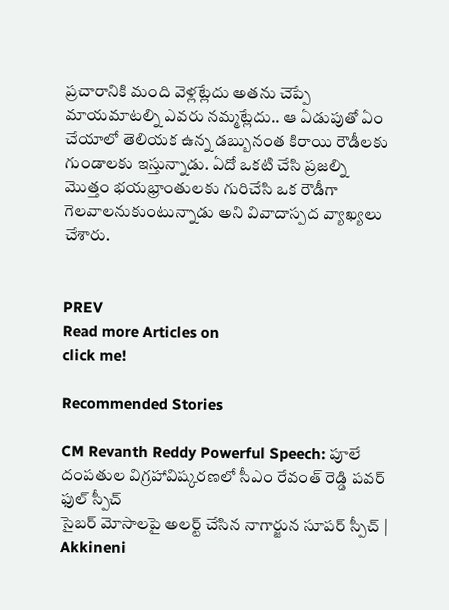ప్రచారానికి మంది వెళ్లట్లేదు అతను చెప్పే మాయమాటల్ని ఎవరు నమ్మట్లేదు.. ఆ ఏడుపుతో ఏం చేయాలో తెలియక ఉన్న డబ్బునంత కిరాయి రౌడీలకు గుండాలకు ఇస్తున్నాడు. ఏదో ఒకటి చేసి ప్రజల్ని మొత్తం భయభ్రాంతులకు గురిచేసి ఒక రౌడీగా గెలవాలనుకుంటున్నాడు అని వివాదాస్పద వ్యాఖ్యలు చేశారు.


PREV
Read more Articles on
click me!

Recommended Stories

CM Revanth Reddy Powerful Speech: పూలే దంపతుల విగ్రహావిష్కరణలో సీఎం రేవంత్ రెడ్డి పవర్ ఫుల్ స్పీచ్
సైబర్ మోసాలపై అలర్ట్ చేసిన నాగార్జున సూపర్ స్పీచ్ | Akkineni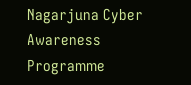Nagarjuna Cyber Awareness Programme